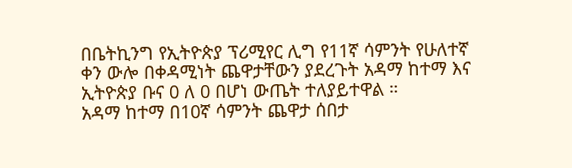በቤትኪንግ የኢትዮጵያ ፕሪሚየር ሊግ የ11ኛ ሳምንት የሁለተኛ ቀን ውሎ በቀዳሚነት ጨዋታቸውን ያደረጉት አዳማ ከተማ እና ኢትዮጵያ ቡና 0 ለ 0 በሆነ ውጤት ተለያይተዋል ።
አዳማ ከተማ በ10ኛ ሳምንት ጨዋታ ሰበታ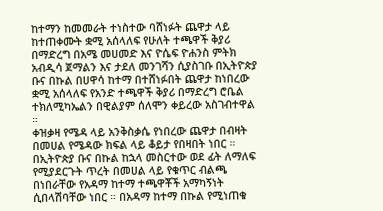ከተማን ከመመራት ተነስተው ባሸነፉት ጨዋታ ላይ ከተጠቀሙት ቋሚ አሰላለፍ የሁለት ተጫዋች ቅያሪ በማድረግ በአሜ መሀመድ እና ዮሴፍ ዮሐንስ ምትክ አብዲሳ ጀማልን እና ታደለ መንገሻን ሲያስገቡ በኢትዮጵያ ቡና በኩል በሀዋሳ ከተማ በተሸነፉበት ጨዋታ ከነበረው ቋሚ አሰላለፍ የአንድ ተጫዋች ቅያሪ በማድረግ ሮቤል ተክለሚካኤልን በዊልያም ሰለሞን ቀይረው አስገብተዋል ።
ቀዝቃዛ የሜዳ ላይ አንቅስቃሴ የነበረው ጨዋታ በብዛት በመሀል የሜዳው ክፍል ላይ ቆይታ የበዛበት ነበር ። በኢትዮጵያ ቡና በኩል ከኋላ መስርተው ወደ ፊት ለማለፍ የሚያደርጉት ጥረት በመሀል ላይ የቁጥር ብልጫ በነበራቸው የአዳማ ከተማ ተጫዋቾች አማካኝነት ሲበላሽባቸው ነበር ። በአዳማ ከተማ በኩል የሚነጠቁ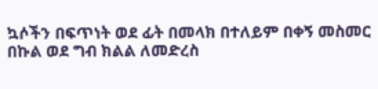ኳሶችን በፍጥነት ወደ ፊት በመላክ በተለይም በቀኝ መስመር በኩል ወደ ግብ ክልል ለመድረስ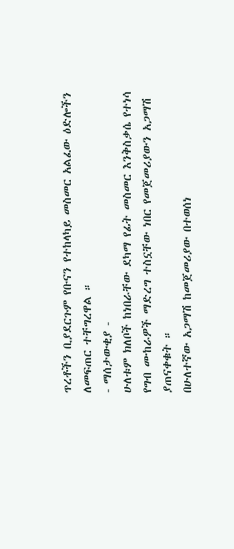ጥረቶችን ቢያደርጉም የቡናን የተከላካይ መስመር አልፈው ዕድሎችን ለመፍጠር ተቸግረዋል ።
- ማሰታውቂያ -
ሁለቱም ክለቦች ከነበራቸው ደካማ የፊት መስመር እንቅስቃሴ የተነሳ የግብ ሙከራዎች ማድረግ ተስኗቸው ነበር የመጀመሪያውን አጋማሽ ያጠናቀቁት ።
በሁለተኛው አጋማሽ ከመጀመሪያው በተወሰነ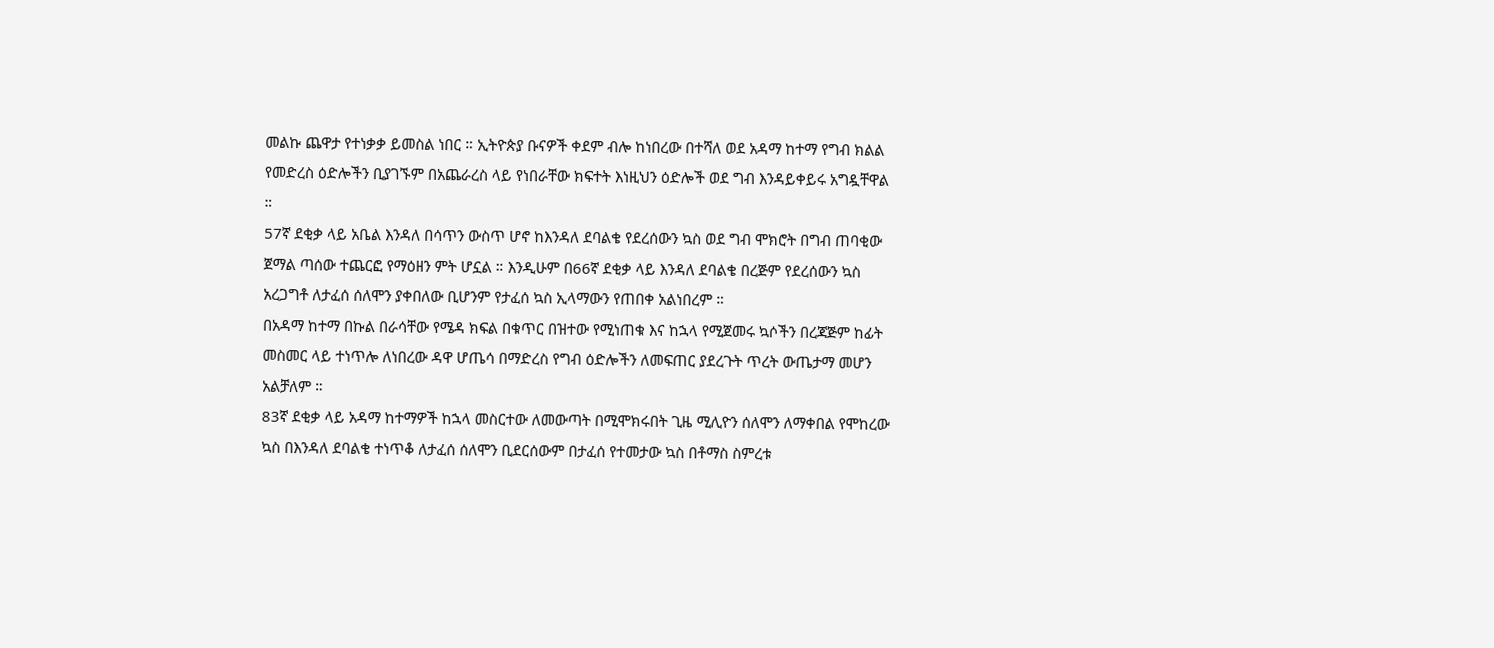መልኩ ጨዋታ የተነቃቃ ይመስል ነበር ። ኢትዮጵያ ቡናዎች ቀደም ብሎ ከነበረው በተሻለ ወደ አዳማ ከተማ የግብ ክልል የመድረስ ዕድሎችን ቢያገኙም በአጨራረስ ላይ የነበራቸው ክፍተት እነዚህን ዕድሎች ወደ ግብ እንዳይቀይሩ አግዷቸዋል ።
57ኛ ደቂቃ ላይ አቤል እንዳለ በሳጥን ውስጥ ሆኖ ከእንዳለ ደባልቄ የደረሰውን ኳስ ወደ ግብ ሞክሮት በግብ ጠባቂው ጀማል ጣሰው ተጨርፎ የማዕዘን ምት ሆኗል ። እንዲሁም በ66ኛ ደቂቃ ላይ እንዳለ ደባልቄ በረጅም የደረሰውን ኳስ አረጋግቶ ለታፈሰ ሰለሞን ያቀበለው ቢሆንም የታፈሰ ኳስ ኢላማውን የጠበቀ አልነበረም ።
በአዳማ ከተማ በኩል በራሳቸው የሜዳ ክፍል በቁጥር በዝተው የሚነጠቁ እና ከኋላ የሚጀመሩ ኳሶችን በረጃጅም ከፊት መስመር ላይ ተነጥሎ ለነበረው ዳዋ ሆጤሳ በማድረስ የግብ ዕድሎችን ለመፍጠር ያደረጉት ጥረት ውጤታማ መሆን አልቻለም ።
83ኛ ደቂቃ ላይ አዳማ ከተማዎች ከኋላ መስርተው ለመውጣት በሚሞክሩበት ጊዜ ሚሊዮን ሰለሞን ለማቀበል የሞከረው ኳስ በእንዳለ ደባልቄ ተነጥቆ ለታፈሰ ሰለሞን ቢደርሰውም በታፈሰ የተመታው ኳስ በቶማስ ስምረቱ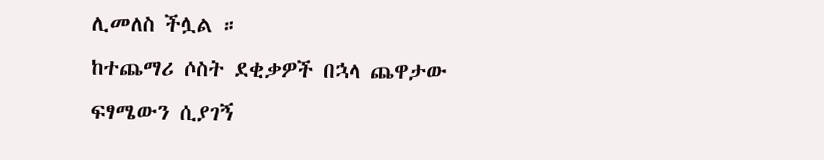ሊመለስ ችሏል ።
ከተጨማሪ ሶስት ደቂቃዎች በኋላ ጨዋታው ፍፃሜውን ሲያገኝ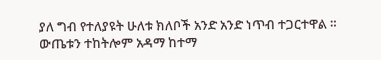ያለ ግብ የተለያዩት ሁለቱ ክለቦች አንድ አንድ ነጥብ ተጋርተዋል ።
ውጤቱን ተከትሎም አዳማ ከተማ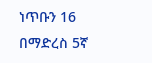ነጥቡን 16 በማድረስ 5ኛ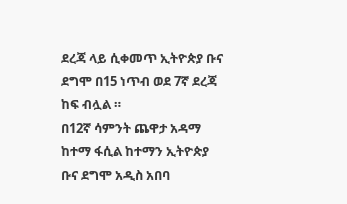ደረጃ ላይ ሲቀመጥ ኢትዮጵያ ቡና ደግሞ በ15 ነጥብ ወደ 7ኛ ደረጃ ከፍ ብሏል ።
በ12ኛ ሳምንት ጨዋታ አዳማ ከተማ ፋሲል ከተማን ኢትዮጵያ ቡና ደግሞ አዲስ አበባ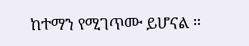ከተማን የሚገጥሙ ይሆናል ።